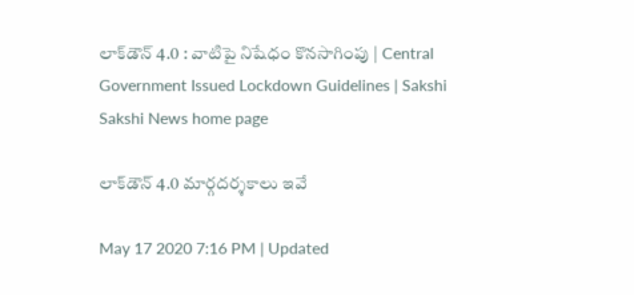లాక్‌డౌన్‌ 4.0 : వాటిపై నిషేధం కొనసాగింపు | Central Government Issued Lockdown Guidelines | Sakshi
Sakshi News home page

లాక్‌డౌన్‌ 4.0 మార్గదర్శకాలు ఇవే

May 17 2020 7:16 PM | Updated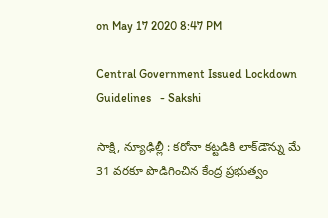on May 17 2020 8:47 PM

Central Government Issued Lockdown Guidelines   - Sakshi

సాక్షి, న్యూఢిల్లీ : కరోనా కట్టడికి లాక్‌డౌన్ను మే 31 వరకూ పొడిగించిన కేంద్ర ప్రభుత్వం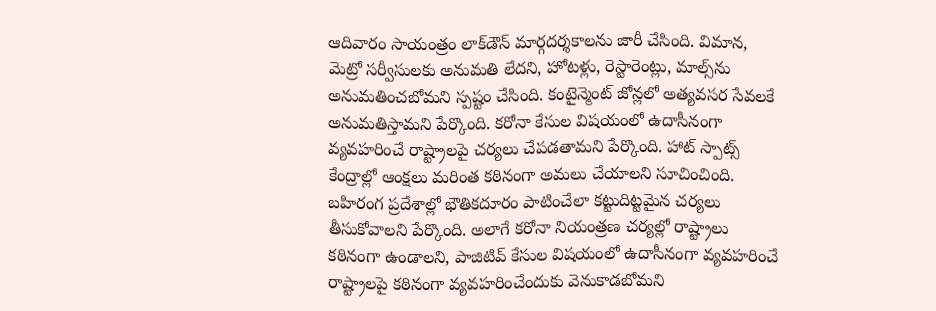ఆదివారం సాయంత్రం లాక్‌డౌన్‌ మార్గదర్శకాలను జారీ చేసింది. విమాన, మెట్రో సర్వీసులకు అనుమతి లేదని, హోటళ్లు, రెస్టారెంట్లు, మాల్స్‌ను అనుమతించబోమని స్పష్టం చేసింది. కంటైన్మెంట్‌ జోన్లలో అత్యవసర సేవలకే అనుమతిస్తామని పేర్కొంది. కరోనా కేసుల విషయంలో ఉదాసీనంగా వ్యవహరించే రాష్ట్రాలపై చర్యలు చేపడతామని పేర్కొంది. హాట్‌ స్పాట్స్‌ కేంద్రాల్లో ఆంక్షలు మరింత కఠినంగా అమలు చేయాలని సూచించింది. బహిరంగ ప్రదేశాల్లో భౌతికదూరం పాటించేలా కట్టుదిట్టమైన చర్యలు తీసుకోవాలని పేర్కొంది. అలాగే కరోనా నియంత్రణ చర్యల్లో రాష్ట్రాలు కఠినంగా ఉండాలని, పాజిటివ్‌ కేసుల విషయంలో ఉదాసీనంగా వ్యవహరించే రాష్ట్రాలపై కఠినంగా వ్యవహరించేందుకు వెనుకాడబోమని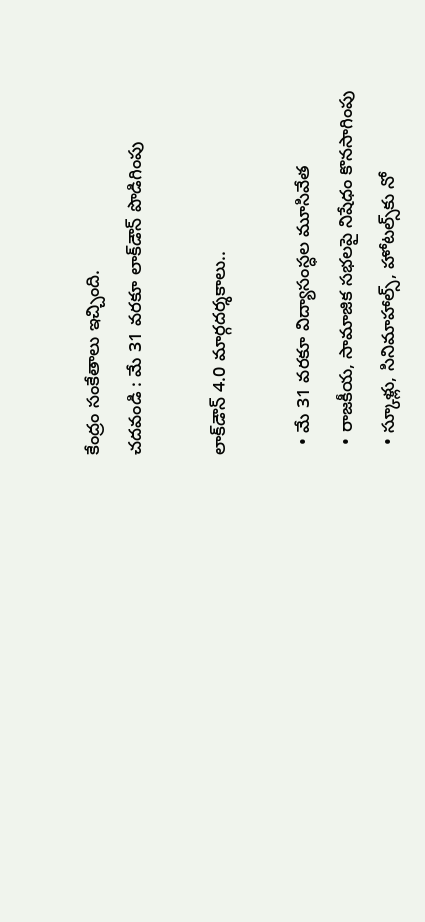కేంద్రం సంకేతాలు ఇచ్చింది.
చదవండి : మే 31 వరకూ లాక్‌డౌన్‌ పొడిగింపు

లాక్‌డౌన్‌ 4.0 మార్గదర్శకాలు..

  • మే 31 వరకూ విద్యాసంస్ధల మూసివేత
  • రాజకీయ, సామాజిక సభలపై నిషేధం కొనసాగింపు
  • స్కూళ్లు, సినిమాహాల్స్‌, హోటల్స్‌కు నో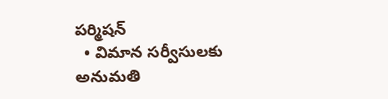పర్మిషన్
  • విమాన సర్వీసులకు అనుమతి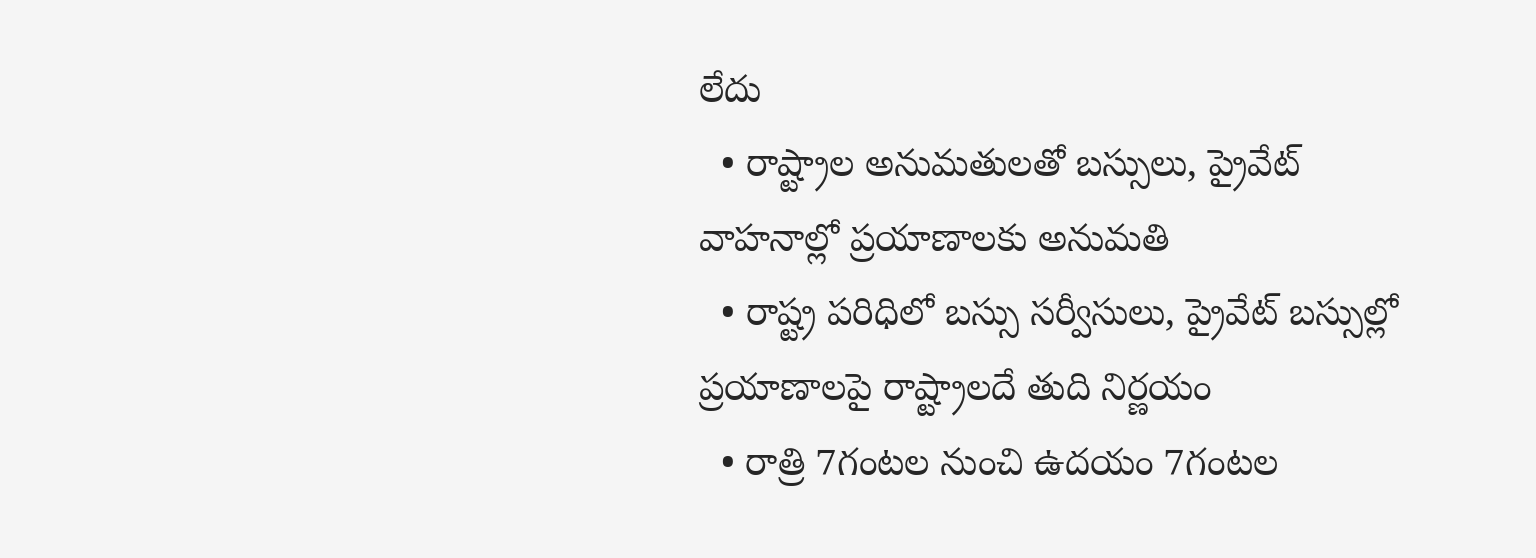లేదు
  • రాష్ట్రాల అనుమతులతో బస్సులు, ప్రైవేట్ వాహనాల్లో ప్రయాణాలకు అనుమతి
  • రాష్ట్ర పరిధిలో బస్సు సర్వీసులు, ప్రైవేట్ బస్సుల్లో ప్రయాణాలపై రాష్ట్రాలదే తుది నిర్ణయం
  • రాత్రి 7గంటల నుంచి ఉదయం 7గంటల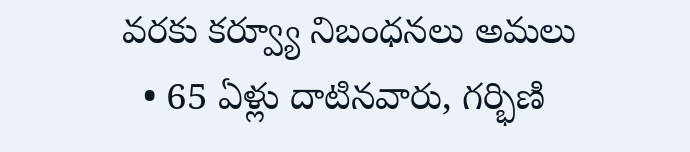వరకు కర్వ్యూ నిబంధనలు అమలు
  • 65 ఏళ్లు దాటినవారు, గర్భిణి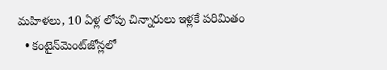మహిళలు, 10 ఏళ్ల లోపు చిన్నారులు ఇళ్లకే పరిమితం
  • కంటైన్‌మెంట్‌జోన్లలో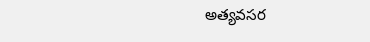అత్యవసర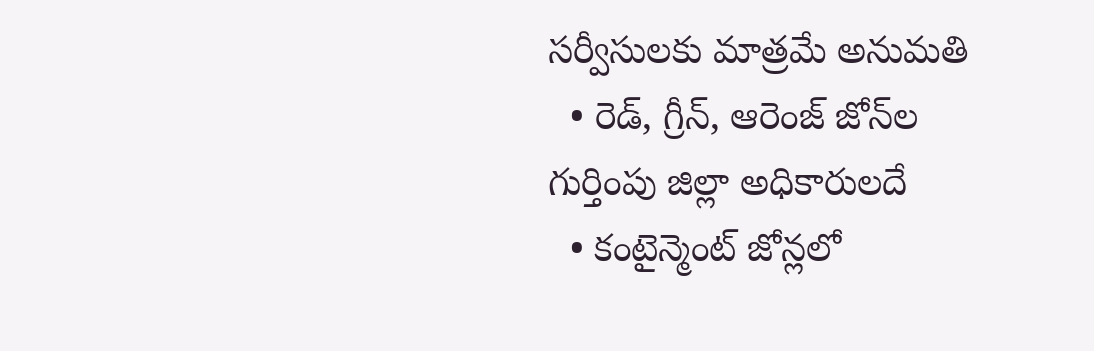సర్వీసులకు మాత్రమే అనుమతి
  • రెడ్‌, గ్రీన్, ఆరెంజ్‌ జోన్‌ల గుర్తింపు జిల్లా అధికారులదే
  • కంటైన్మెంట్‌ జోన్లలో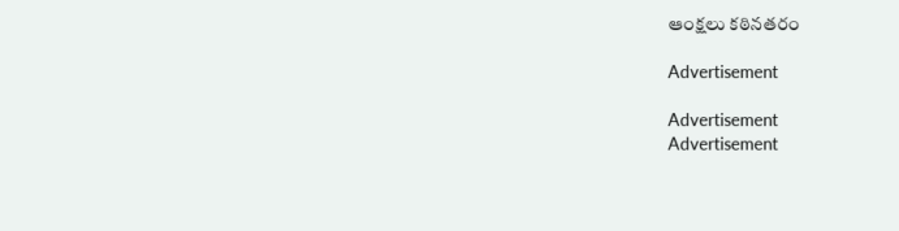ఆంక్షలు కఠినతరం

Advertisement

Advertisement
Advertisement